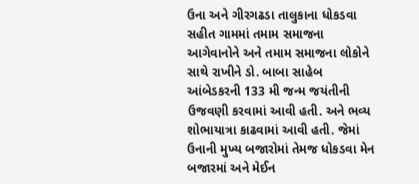ઉના અને ગીરગઢડા તાલુકાના ધોકડવા સહીત ગામમાં તમામ સમાજના આગેવાનોને અને તમામ સમાજના લોકોને સાથે રાખીને ડો. બાબા સાહેબ આંબેડકરની 133 મી જન્મ જયંતીની ઉજવણી કરવામાં આવી હતી. અને ભવ્ય શોભાયાત્રા કાઢવામાં આવી હતી. જેમાં ઉનાની મુખ્ય બજારોમાં તેમજ ધોકડવા મેન બજારમાં અને મેઈન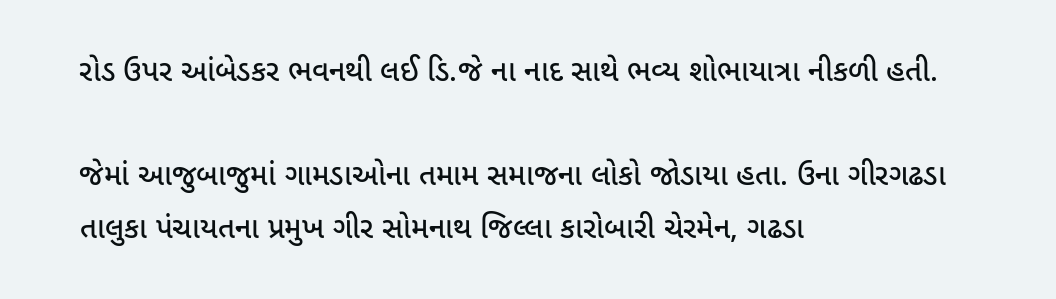રોડ ઉપર આંબેડકર ભવનથી લઈ ડિ.જે ના નાદ સાથે ભવ્ય શોભાયાત્રા નીકળી હતી.

જેમાં આજુબાજુમાં ગામડાઓના તમામ સમાજના લોકો જોડાયા હતા. ઉના ગીરગઢડા તાલુકા પંચાયતના પ્રમુખ ગીર સોમનાથ જિલ્લા કારોબારી ચેરમેન, ગઢડા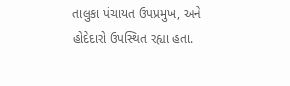તાલુકા પંચાયત ઉપપ્રમુખ, અને હોદેદારો ઉપસ્થિત રહ્યા હતા.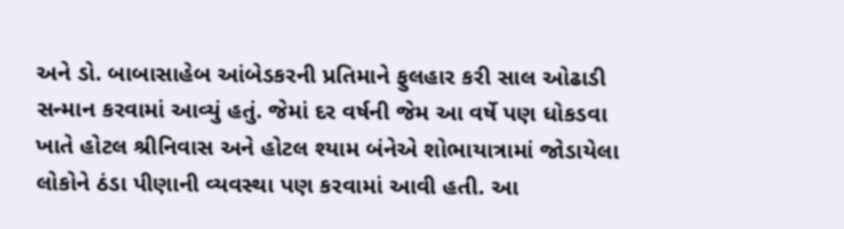અને ડો. બાબાસાહેબ આંબેડકરની પ્રતિમાને ફુલહાર કરી સાલ ઓઢાડી સન્માન કરવામાં આવ્યું હતું. જેમાં દર વર્ષની જેમ આ વર્ષે પણ ધોકડવા ખાતે હોટલ શ્રીનિવાસ અને હોટલ શ્યામ બંનેએ શોભાયાત્રામાં જોડાયેલા લોકોને ઠંડા પીણાની વ્યવસ્થા પણ કરવામાં આવી હતી. આ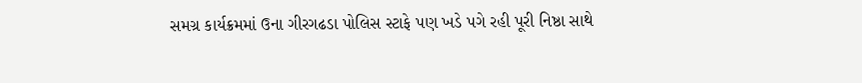સમગ્ર કાર્યક્રમમાં ઉના ગીરગઢડા પોલિસ સ્ટાફે પણ ખડે પગે રહી પૂરી નિષ્ઠા સાથે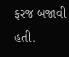ફરજ બજાવી હતી.